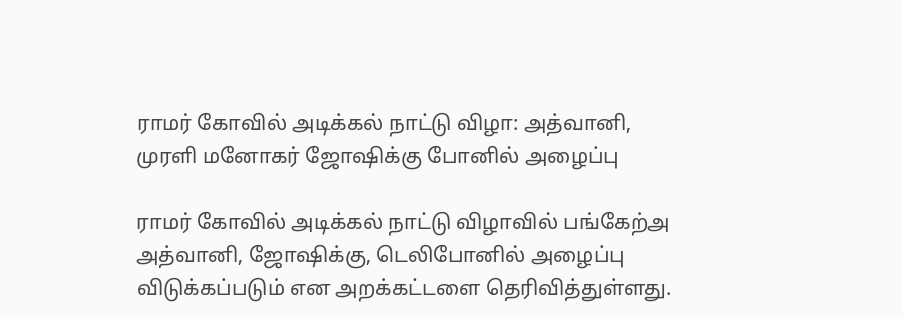ராமர் கோவில் அடிக்கல் நாட்டு விழா: அத்வானி, முரளி மனோகர் ஜோஷிக்கு போனில் அழைப்பு

ராமர் கோவில் அடிக்கல் நாட்டு விழாவில் பங்கேற்அ அத்வானி, ஜோஷிக்கு, டெலிபோனில் அழைப்பு விடுக்கப்படும் என அறக்கட்டளை தெரிவித்துள்ளது.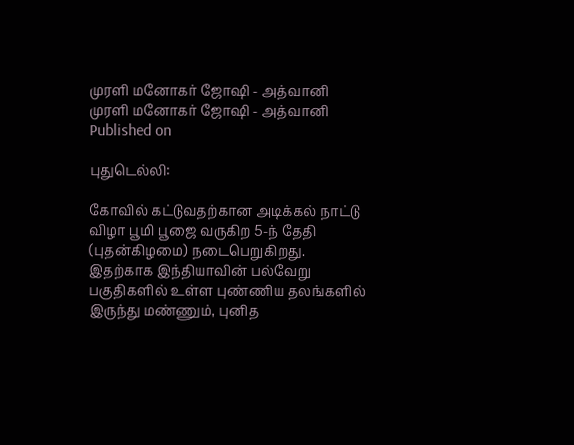முரளி மனோகர் ஜோஷி - அத்வானி
முரளி மனோகர் ஜோஷி - அத்வானி
Published on

புதுடெல்லி:

கோவில் கட்டுவதற்கான அடிக்கல் நாட்டு விழா பூமி பூஜை வருகிற 5-ந் தேதி (புதன்கிழமை) நடைபெறுகிறது. இதற்காக இந்தியாவின் பல்வேறு பகுதிகளில் உள்ள புண்ணிய தலங்களில் இருந்து மண்ணும், புனித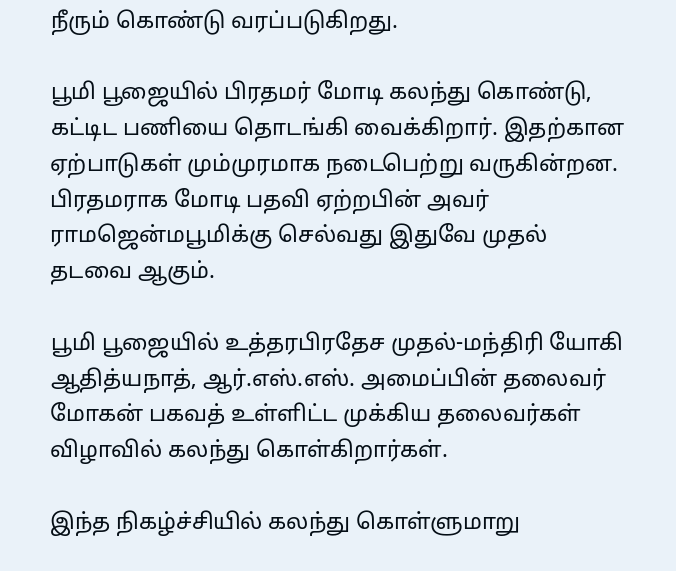நீரும் கொண்டு வரப்படுகிறது.

பூமி பூஜையில் பிரதமர் மோடி கலந்து கொண்டு, கட்டிட பணியை தொடங்கி வைக்கிறார். இதற்கான ஏற்பாடுகள் மும்முரமாக நடைபெற்று வருகின்றன. பிரதமராக மோடி பதவி ஏற்றபின் அவர் ராமஜென்மபூமிக்கு செல்வது இதுவே முதல் தடவை ஆகும்.

பூமி பூஜையில் உத்தரபிரதேச முதல்-மந்திரி யோகி ஆதித்யநாத், ஆர்.எஸ்.எஸ். அமைப்பின் தலைவர் மோகன் பகவத் உள்ளிட்ட முக்கிய தலைவர்கள் விழாவில் கலந்து கொள்கிறார்கள்.

இந்த நிகழ்ச்சியில் கலந்து கொள்ளுமாறு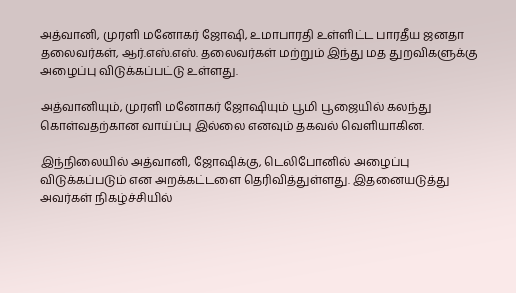அத்வானி, முரளி மனோகர் ஜோஷி, உமாபாரதி உள்ளிட்ட பாரதீய ஜனதா தலைவர்கள், ஆர்.எஸ்.எஸ். தலைவர்கள் மற்றும் இந்து மத துறவிகளுக்கு அழைப்பு விடுக்கப்பட்டு உள்ளது.

அத்வானியும், முரளி மனோகர் ஜோஷியும் பூமி பூஜையில் கலந்து கொள்வதற்கான வாய்ப்பு இல்லை எனவும் தகவல் வெளியாகின.

இந்நிலையில் அத்வானி, ஜோஷிக்கு, டெலிபோனில் அழைப்பு விடுக்கப்படும் என அறக்கட்டளை தெரிவித்துள்ளது. இதனையடுத்து அவர்கள் நிகழ்ச்சியில்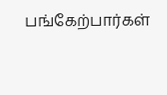பங்கேற்பார்கள்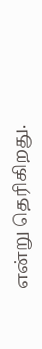என்று தெரிகிறது.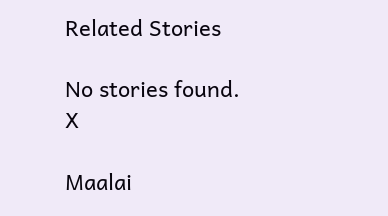Related Stories

No stories found.
X

Maalai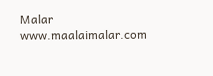Malar
www.maalaimalar.com